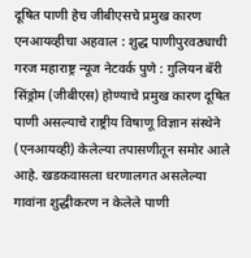दूषित पाणी हेच जीबीएसचे प्रमुख कारण
एनआयव्हीचा अहवाल : शुद्ध पाणीपुरवठ्याची गरज महाराष्ट्र न्यूज नेटवर्क पुणे : गुलियन बॅरी सिंड्रोम (जीबीएस) होण्याचे प्रमुख कारण दूषित पाणी असल्याचे राष्ट्रीय विषाणू विज्ञान संस्थेने (एनआयव्ही) केलेल्या तपासणीतून समोर आले आहे. खडकवासला धरणालगत असलेल्या गावांना शुद्धीकरण न केलेले पाणी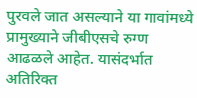पुरवले जात असल्याने या गावांमध्ये प्रामुख्याने जीबीएसचे रुग्ण आढळले आहेत. यासंदर्भात अतिरिक्त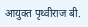आयुक्त पृथ्वीराज बी.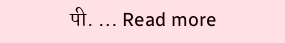पी. … Read more